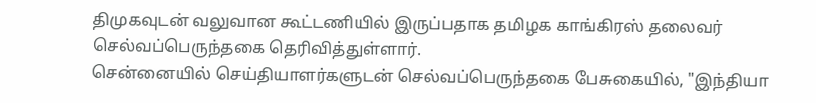திமுகவுடன் வலுவான கூட்டணியில் இருப்பதாக தமிழக காங்கிரஸ் தலைவர் செல்வப்பெருந்தகை தெரிவித்துள்ளார்.
சென்னையில் செய்தியாளர்களுடன் செல்வப்பெருந்தகை பேசுகையில், "இந்தியா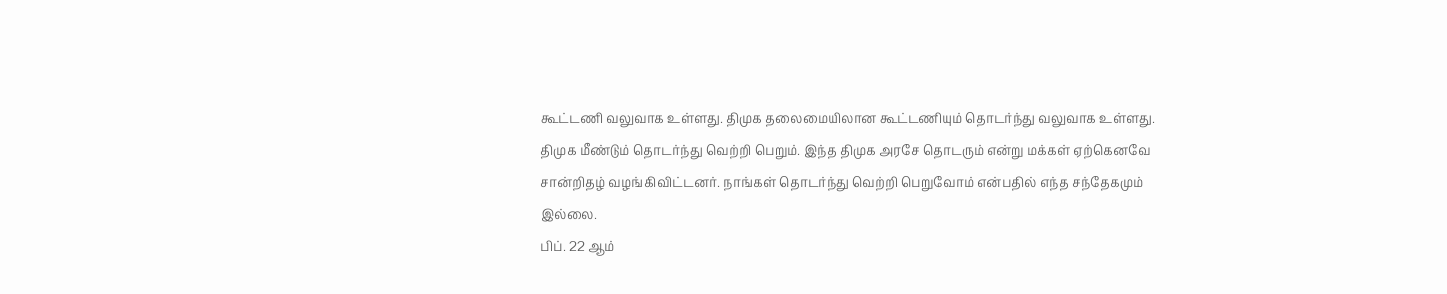கூட்டணி வலுவாக உள்ளது. திமுக தலைமையிலான கூட்டணியும் தொடர்ந்து வலுவாக உள்ளது.
திமுக மீண்டும் தொடர்ந்து வெற்றி பெறும். இந்த திமுக அரசே தொடரும் என்று மக்கள் ஏற்கெனவே சான்றிதழ் வழங்கிவிட்டனர். நாங்கள் தொடர்ந்து வெற்றி பெறுவோம் என்பதில் எந்த சந்தேகமும் இல்லை.
பிப். 22 ஆம்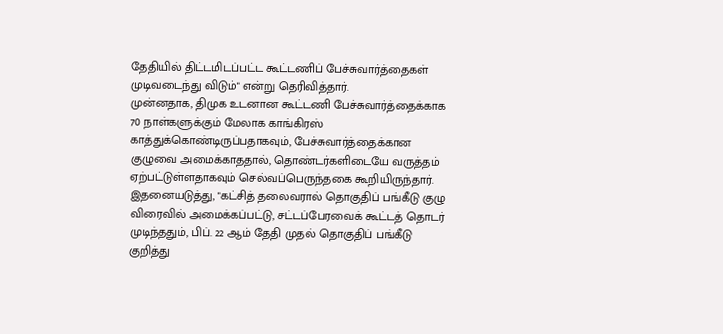தேதியில் திட்டமிடப்பட்ட கூட்டணிப் பேச்சுவார்த்தைகள் முடிவடைந்து விடும்" என்று தெரிவித்தார்.
முன்னதாக, திமுக உடனான கூட்டணி பேச்சுவார்த்தைக்காக 70 நாள்களுக்கும் மேலாக காங்கிரஸ் காத்துக்கொண்டிருப்பதாகவும், பேச்சுவார்த்தைக்கான குழுவை அமைக்காததால், தொண்டர்களிடையே வருத்தம் ஏற்பட்டுள்ளதாகவும் செல்வப்பெருந்தகை கூறியிருந்தார்.
இதனையடுத்து, "கட்சித் தலைவரால் தொகுதிப் பங்கீடு குழு விரைவில் அமைக்கப்பட்டு, சட்டப்பேரவைக் கூட்டத் தொடர் முடிந்ததும், பிப். 22 ஆம் தேதி முதல் தொகுதிப் பங்கீடு குறித்து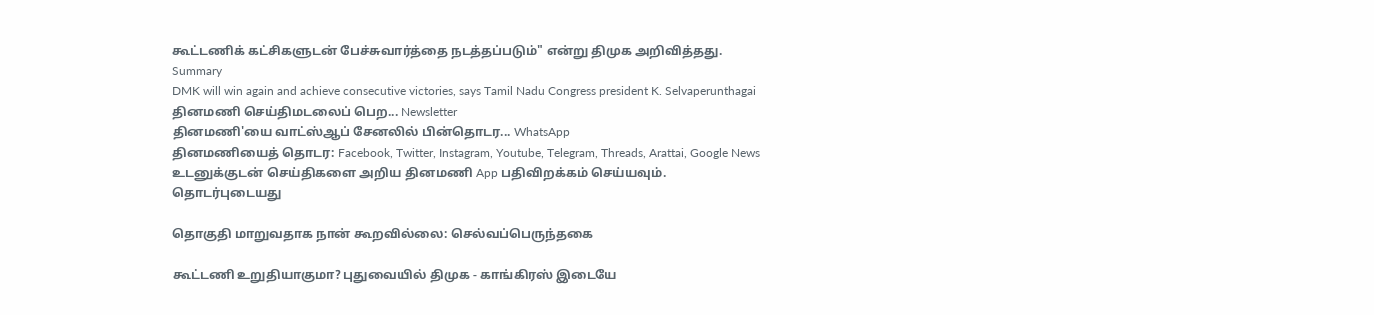கூட்டணிக் கட்சிகளுடன் பேச்சுவார்த்தை நடத்தப்படும்" என்று திமுக அறிவித்தது.
Summary
DMK will win again and achieve consecutive victories, says Tamil Nadu Congress president K. Selvaperunthagai
தினமணி செய்திமடலைப் பெற... Newsletter
தினமணி'யை வாட்ஸ்ஆப் சேனலில் பின்தொடர... WhatsApp
தினமணியைத் தொடர: Facebook, Twitter, Instagram, Youtube, Telegram, Threads, Arattai, Google News
உடனுக்குடன் செய்திகளை அறிய தினமணி App பதிவிறக்கம் செய்யவும்.
தொடர்புடையது

தொகுதி மாறுவதாக நான் கூறவில்லை: செல்வப்பெருந்தகை

கூட்டணி உறுதியாகுமா? புதுவையில் திமுக - காங்கிரஸ் இடையே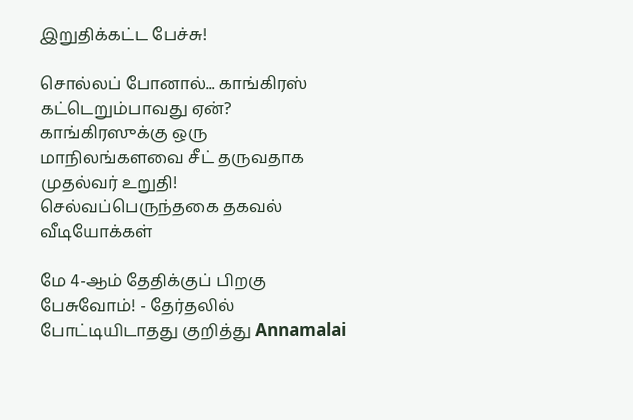இறுதிக்கட்ட பேச்சு!

சொல்லப் போனால்... காங்கிரஸ் கட்டெறும்பாவது ஏன்?
காங்கிரஸுக்கு ஒரு மாநிலங்களவை சீட் தருவதாக முதல்வர் உறுதி! செல்வப்பெருந்தகை தகவல்
வீடியோக்கள்

மே 4-ஆம் தேதிக்குப் பிறகு பேசுவோம்! - தேர்தலில் போட்டியிடாதது குறித்து Annamalai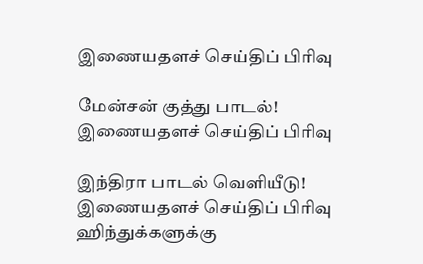இணையதளச் செய்திப் பிரிவு

மேன்சன் குத்து பாடல்!
இணையதளச் செய்திப் பிரிவு

இந்திரா பாடல் வெளியீடு!
இணையதளச் செய்திப் பிரிவு
ஹிந்துக்களுக்கு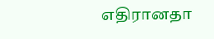எதிரானதா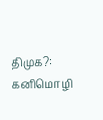திமுக?: கனிமொழி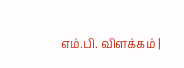எம்.பி. விளக்கம் |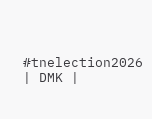#tnelection2026 | DMK |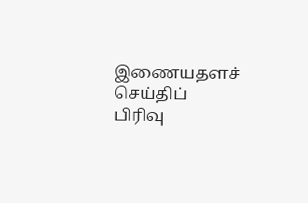இணையதளச் செய்திப் பிரிவு